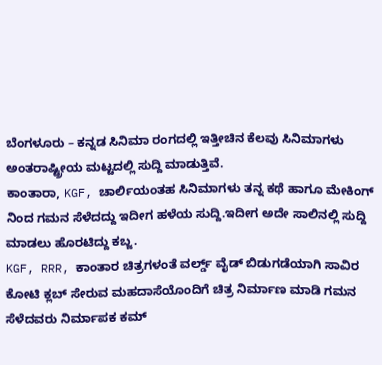ಬೆಂಗಳೂರು – ಕನ್ನಡ ಸಿನಿಮಾ ರಂಗದಲ್ಲಿ ಇತ್ತೀಚಿನ ಕೆಲವು ಸಿನಿಮಾಗಳು ಅಂತರಾಷ್ಟ್ರೀಯ ಮಟ್ಟದಲ್ಲಿ ಸುದ್ದಿ ಮಾಡುತ್ತಿವೆ.
ಕಾಂತಾರಾ, KGF, ಚಾರ್ಲಿಯಂತಹ ಸಿನಿಮಾಗಳು ತನ್ನ ಕಥೆ ಹಾಗೂ ಮೇಕಿಂಗ್ ನಿಂದ ಗಮನ ಸೆಳೆದದ್ದು ಇದೀಗ ಹಳೆಯ ಸುದ್ದಿ.ಇದೀಗ ಅದೇ ಸಾಲಿನಲ್ಲಿ ಸುದ್ದಿ ಮಾಡಲು ಹೊರಟಿದ್ದು ಕಬ್ಜ.
KGF, RRR, ಕಾಂತಾರ ಚಿತ್ರಗಳಂತೆ ವರ್ಲ್ಡ್ ವೈಡ್ ಬಿಡುಗಡೆಯಾಗಿ ಸಾವಿರ ಕೋಟಿ ಕ್ಲಬ್ ಸೇರುವ ಮಹದಾಸೆಯೊಂದಿಗೆ ಚಿತ್ರ ನಿರ್ಮಾಣ ಮಾಡಿ ಗಮನ ಸೆಳೆದವರು ನಿರ್ಮಾಪಕ ಕಮ್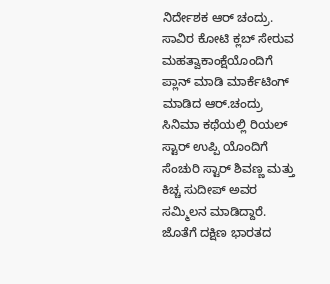ನಿರ್ದೇಶಕ ಆರ್ ಚಂದ್ರು.
ಸಾವಿರ ಕೋಟಿ ಕ್ಲಬ್ ಸೇರುವ ಮಹತ್ವಾಕಾಂಕ್ಷೆಯೊಂದಿಗೆ ಪ್ಲಾನ್ ಮಾಡಿ ಮಾರ್ಕೆಟಿಂಗ್ ಮಾಡಿದ ಆರ್.ಚಂದ್ರು ಸಿನಿಮಾ ಕಥೆಯಲ್ಲಿ ರಿಯಲ್ ಸ್ಟಾರ್ ಉಪ್ಪಿ ಯೊಂದಿಗೆ ಸೆಂಚುರಿ ಸ್ಟಾರ್ ಶಿವಣ್ಣ ಮತ್ತು ಕಿಚ್ಚ ಸುದೀಪ್ ಅವರ ಸಮ್ಮಿಲನ ಮಾಡಿದ್ದಾರೆ. ಜೊತೆಗೆ ದಕ್ಷಿಣ ಭಾರತದ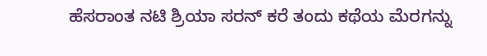ಹೆಸರಾಂತ ನಟಿ ಶ್ರಿಯಾ ಸರನ್ ಕರೆ ತಂದು ಕಥೆಯ ಮೆರಗನ್ನು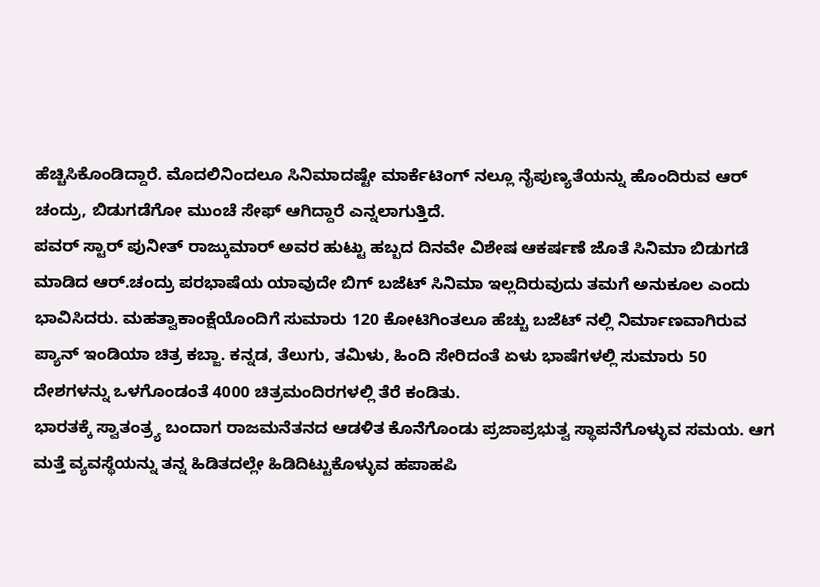ಹೆಚ್ಚಿಸಿಕೊಂಡಿದ್ದಾರೆ. ಮೊದಲಿನಿಂದಲೂ ಸಿನಿಮಾದಷ್ಟೇ ಮಾರ್ಕೆಟಿಂಗ್ ನಲ್ಲೂ ನೈಪುಣ್ಯತೆಯನ್ನು ಹೊಂದಿರುವ ಆರ್ ಚಂದ್ರು, ಬಿಡುಗಡೆಗೋ ಮುಂಚೆ ಸೇಫ್ ಆಗಿದ್ದಾರೆ ಎನ್ನಲಾಗುತ್ತಿದೆ.
ಪವರ್ ಸ್ಟಾರ್ ಪುನೀತ್ ರಾಜ್ಕುಮಾರ್ ಅವರ ಹುಟ್ಟು ಹಬ್ಬದ ದಿನವೇ ವಿಶೇಷ ಆಕರ್ಷಣೆ ಜೊತೆ ಸಿನಿಮಾ ಬಿಡುಗಡೆ ಮಾಡಿದ ಆರ್.ಚಂದ್ರು ಪರಭಾಷೆಯ ಯಾವುದೇ ಬಿಗ್ ಬಜೆಟ್ ಸಿನಿಮಾ ಇಲ್ಲದಿರುವುದು ತಮಗೆ ಅನುಕೂಲ ಎಂದು ಭಾವಿಸಿದರು. ಮಹತ್ವಾಕಾಂಕ್ಷೆಯೊಂದಿಗೆ ಸುಮಾರು 120 ಕೋಟಿಗಿಂತಲೂ ಹೆಚ್ಚು ಬಜೆಟ್ ನಲ್ಲಿ ನಿರ್ಮಾಣವಾಗಿರುವ ಪ್ಯಾನ್ ಇಂಡಿಯಾ ಚಿತ್ರ ಕಬ್ಜಾ. ಕನ್ನಡ, ತೆಲುಗು, ತಮಿಳು, ಹಿಂದಿ ಸೇರಿದಂತೆ ಏಳು ಭಾಷೆಗಳಲ್ಲಿ ಸುಮಾರು 50 ದೇಶಗಳನ್ನು ಒಳಗೊಂಡಂತೆ 4000 ಚಿತ್ರಮಂದಿರಗಳಲ್ಲಿ ತೆರೆ ಕಂಡಿತು.
ಭಾರತಕ್ಕೆ ಸ್ವಾತಂತ್ರ್ಯ ಬಂದಾಗ ರಾಜಮನೆತನದ ಆಡಳಿತ ಕೊನೆಗೊಂಡು ಪ್ರಜಾಪ್ರಭುತ್ವ ಸ್ಥಾಪನೆಗೊಳ್ಳುವ ಸಮಯ. ಆಗ ಮತ್ತೆ ವ್ಯವಸ್ಥೆಯನ್ನು ತನ್ನ ಹಿಡಿತದಲ್ಲೇ ಹಿಡಿದಿಟ್ಟುಕೊಳ್ಳುವ ಹಪಾಹಪಿ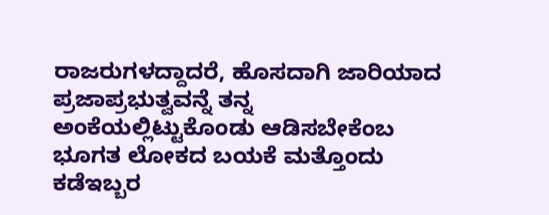ರಾಜರುಗಳದ್ದಾದರೆ, ಹೊಸದಾಗಿ ಜಾರಿಯಾದ ಪ್ರಜಾಪ್ರಭುತ್ವವನ್ನೆ ತನ್ನ ಅಂಕೆಯಲ್ಲಿಟ್ಟುಕೊಂಡು ಆಡಿಸಬೇಕೆಂಬ ಭೂಗತ ಲೋಕದ ಬಯಕೆ ಮತ್ತೊಂದು ಕಡೆಇಬ್ಬರ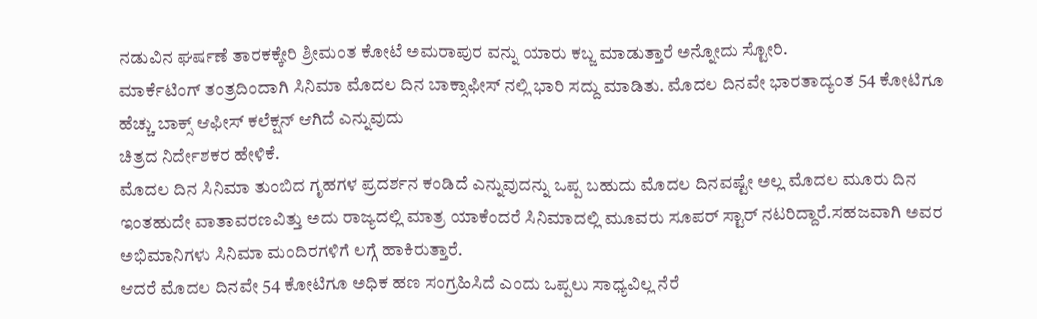ನಡುವಿನ ಘರ್ಷಣೆ ತಾರಕಕ್ಕೇರಿ ಶ್ರೀಮಂತ ಕೋಟೆ ಅಮರಾಪುರ ವನ್ನು ಯಾರು ಕಬ್ಜ ಮಾಡುತ್ತಾರೆ ಅನ್ನೋದು ಸ್ಟೋರಿ.
ಮಾರ್ಕೆಟಿಂಗ್ ತಂತ್ರದಿಂದಾಗಿ ಸಿನಿಮಾ ಮೊದಲ ದಿನ ಬಾಕ್ಸಾಫೀಸ್ ನಲ್ಲಿ ಭಾರಿ ಸದ್ದು ಮಾಡಿತು. ಮೊದಲ ದಿನವೇ ಭಾರತಾದ್ಯಂತ 54 ಕೋಟಿಗೂ ಹೆಚ್ಚು ಬಾಕ್ಸ್ ಆಫೀಸ್ ಕಲೆಕ್ಷನ್ ಆಗಿದೆ ಎನ್ನುವುದು
ಚಿತ್ರದ ನಿರ್ದೇಶಕರ ಹೇಳಿಕೆ.
ಮೊದಲ ದಿನ ಸಿನಿಮಾ ತುಂಬಿದ ಗೃಹಗಳ ಪ್ರದರ್ಶನ ಕಂಡಿದೆ ಎನ್ನುವುದನ್ನು ಒಪ್ಪ ಬಹುದು ಮೊದಲ ದಿನವಷ್ಟೇ ಅಲ್ಲ ಮೊದಲ ಮೂರು ದಿನ ಇಂತಹುದೇ ವಾತಾವರಣವಿತ್ತು ಅದು ರಾಜ್ಯದಲ್ಲಿ ಮಾತ್ರ ಯಾಕೆಂದರೆ ಸಿನಿಮಾದಲ್ಲಿ ಮೂವರು ಸೂಪರ್ ಸ್ಟಾರ್ ನಟರಿದ್ದಾರೆ.ಸಹಜವಾಗಿ ಅವರ ಅಭಿಮಾನಿಗಳು ಸಿನಿಮಾ ಮಂದಿರಗಳಿಗೆ ಲಗ್ಗೆ ಹಾಕಿರುತ್ತಾರೆ.
ಆದರೆ ಮೊದಲ ದಿನವೇ 54 ಕೋಟಿಗೂ ಅಧಿಕ ಹಣ ಸಂಗ್ರಹಿಸಿದೆ ಎಂದು ಒಪ್ಪಲು ಸಾಧ್ಯವಿಲ್ಲ ನೆರೆ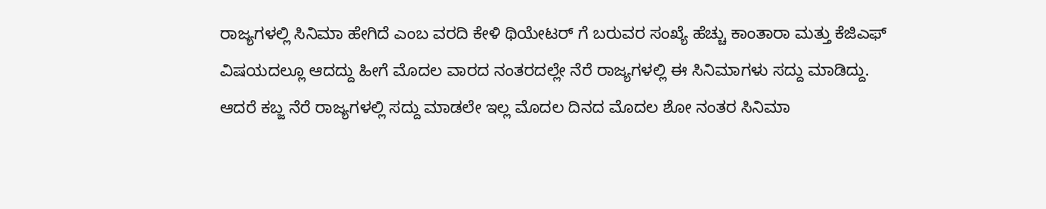ರಾಜ್ಯಗಳಲ್ಲಿ ಸಿನಿಮಾ ಹೇಗಿದೆ ಎಂಬ ವರದಿ ಕೇಳಿ ಥಿಯೇಟರ್ ಗೆ ಬರುವರ ಸಂಖ್ಯೆ ಹೆಚ್ಚು ಕಾಂತಾರಾ ಮತ್ತು ಕೆಜಿಎಫ್ ವಿಷಯದಲ್ಲೂ ಆದದ್ದು ಹೀಗೆ ಮೊದಲ ವಾರದ ನಂತರದಲ್ಲೇ ನೆರೆ ರಾಜ್ಯಗಳಲ್ಲಿ ಈ ಸಿನಿಮಾಗಳು ಸದ್ದು ಮಾಡಿದ್ದು.
ಆದರೆ ಕಬ್ಜ ನೆರೆ ರಾಜ್ಯಗಳಲ್ಲಿ ಸದ್ದು ಮಾಡಲೇ ಇಲ್ಲ ಮೊದಲ ದಿನದ ಮೊದಲ ಶೋ ನಂತರ ಸಿನಿಮಾ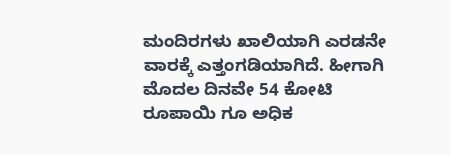ಮಂದಿರಗಳು ಖಾಲಿಯಾಗಿ ಎರಡನೇ ವಾರಕ್ಕೆ ಎತ್ತಂಗಡಿಯಾಗಿದೆ. ಹೀಗಾಗಿ ಮೊದಲ ದಿನವೇ 54 ಕೋಟಿ ರೂಪಾಯಿ ಗೂ ಅಧಿಕ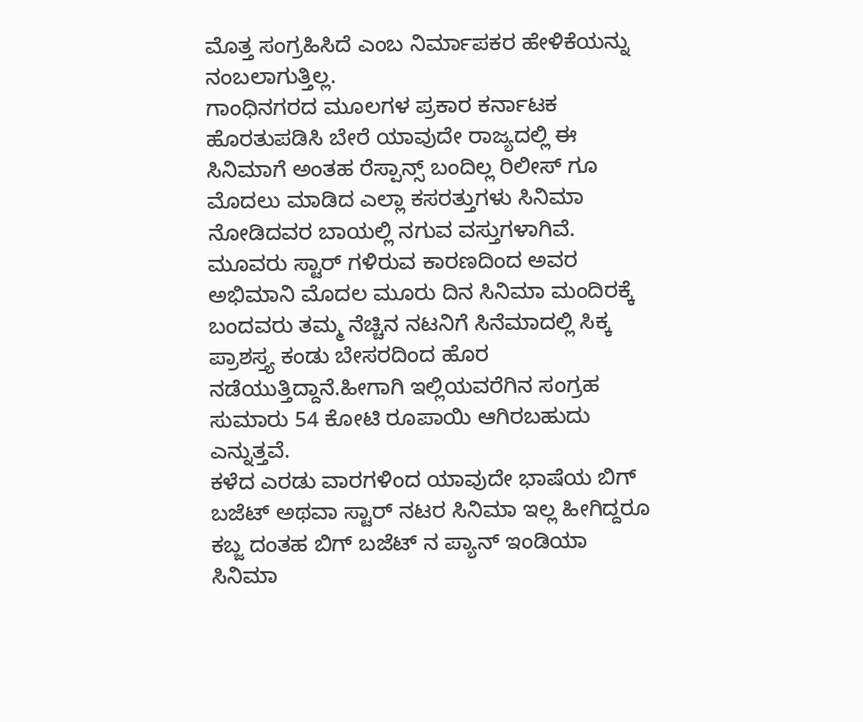ಮೊತ್ತ ಸಂಗ್ರಹಿಸಿದೆ ಎಂಬ ನಿರ್ಮಾಪಕರ ಹೇಳಿಕೆಯನ್ನು ನಂಬಲಾಗುತ್ತಿಲ್ಲ.
ಗಾಂಧಿನಗರದ ಮೂಲಗಳ ಪ್ರಕಾರ ಕರ್ನಾಟಕ ಹೊರತುಪಡಿಸಿ ಬೇರೆ ಯಾವುದೇ ರಾಜ್ಯದಲ್ಲಿ ಈ ಸಿನಿಮಾಗೆ ಅಂತಹ ರೆಸ್ಪಾನ್ಸ್ ಬಂದಿಲ್ಲ ರಿಲೀಸ್ ಗೂ ಮೊದಲು ಮಾಡಿದ ಎಲ್ಲಾ ಕಸರತ್ತುಗಳು ಸಿನಿಮಾ ನೋಡಿದವರ ಬಾಯಲ್ಲಿ ನಗುವ ವಸ್ತುಗಳಾಗಿವೆ. ಮೂವರು ಸ್ಟಾರ್ ಗಳಿರುವ ಕಾರಣದಿಂದ ಅವರ ಅಭಿಮಾನಿ ಮೊದಲ ಮೂರು ದಿನ ಸಿನಿಮಾ ಮಂದಿರಕ್ಕೆ ಬಂದವರು ತಮ್ಮ ನೆಚ್ಚಿನ ನಟನಿಗೆ ಸಿನೆಮಾದಲ್ಲಿ ಸಿಕ್ಕ ಪ್ರಾಶಸ್ತ್ಯ ಕಂಡು ಬೇಸರದಿಂದ ಹೊರ ನಡೆಯುತ್ತಿದ್ದಾನೆ.ಹೀಗಾಗಿ ಇಲ್ಲಿಯವರೆಗಿನ ಸಂಗ್ರಹ ಸುಮಾರು 54 ಕೋಟಿ ರೂಪಾಯಿ ಆಗಿರಬಹುದು ಎನ್ನುತ್ತವೆ.
ಕಳೆದ ಎರಡು ವಾರಗಳಿಂದ ಯಾವುದೇ ಭಾಷೆಯ ಬಿಗ್ ಬಜೆಟ್ ಅಥವಾ ಸ್ಟಾರ್ ನಟರ ಸಿನಿಮಾ ಇಲ್ಲ ಹೀಗಿದ್ದರೂ ಕಬ್ಜ ದಂತಹ ಬಿಗ್ ಬಜೆಟ್ ನ ಪ್ಯಾನ್ ಇಂಡಿಯಾ ಸಿನಿಮಾ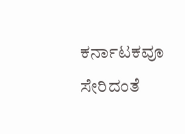ಕರ್ನಾಟಕವೂ ಸೇರಿದಂತೆ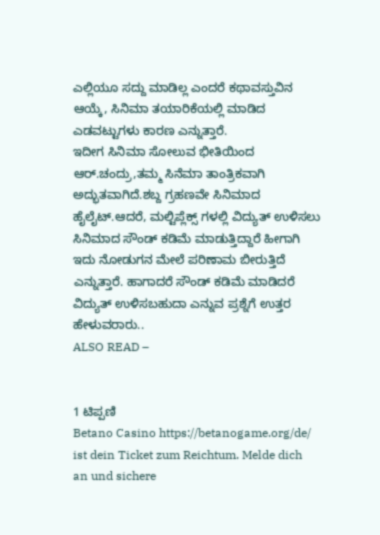ಎಲ್ಲಿಯೂ ಸದ್ದು ಮಾಡಿಲ್ಲ ಎಂದರೆ ಕಥಾವಸ್ತುವಿನ ಆಯ್ಕೆ, ಸಿನಿಮಾ ತಯಾರಿಕೆಯಲ್ಲಿ ಮಾಡಿದ ಎಡವಟ್ಟುಗಳು ಕಾರಣ ಎನ್ನುತ್ತಾರೆ.
ಇದೀಗ ಸಿನಿಮಾ ಸೋಲುವ ಭೀತಿಯಿಂದ ಆರ್.ಚಂದ್ರು,ತಮ್ಮ ಸಿನೆಮಾ ತಾಂತ್ರಿಕವಾಗಿ ಅದ್ಭುತವಾಗಿದೆ.ಶಬ್ದ ಗ್ರಹಣವೇ ಸಿನಿಮಾದ ಹೈಲೈಟ್.ಆದರೆ, ಮಲ್ಟಿಪ್ಲೆಕ್ಸ್ ಗಳಲ್ಲಿ ವಿದ್ಯುತ್ ಉಳಿಸಲು ಸಿನಿಮಾದ ಸೌಂಡ್ ಕಡಿಮೆ ಮಾಡುತ್ತಿದ್ದಾರೆ ಹೀಗಾಗಿ ಇದು ನೋಡುಗನ ಮೇಲೆ ಪರಿಣಾಮ ಬೀರುತ್ತಿದೆ ಎನ್ನುತ್ತಾರೆ. ಹಾಗಾದರೆ ಸೌಂಡ್ ಕಡಿಮೆ ಮಾಡಿದರೆ ವಿದ್ಯುತ್ ಉಳಿಸಬಹುದಾ ಎನ್ನುವ ಪ್ರಶ್ನೆಗೆ ಉತ್ತರ ಹೇಳುವರಾರು..
ALSO READ –


1 ಟಿಪ್ಪಣಿ
Betano Casino https://betanogame.org/de/ ist dein Ticket zum Reichtum. Melde dich an und sichere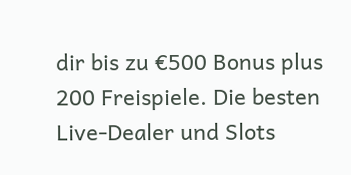dir bis zu €500 Bonus plus 200 Freispiele. Die besten Live-Dealer und Slots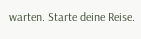warten. Starte deine Reise.